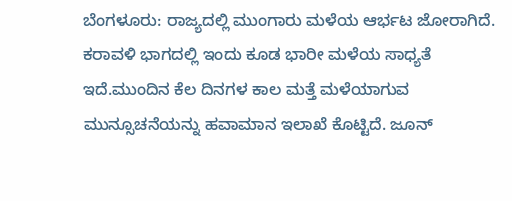ಬೆಂಗಳೂರು: ರಾಜ್ಯದಲ್ಲಿ ಮುಂಗಾರು ಮಳೆಯ ಆರ್ಭಟ ಜೋರಾಗಿದೆ. ಕರಾವಳಿ ಭಾಗದಲ್ಲಿ ಇಂದು ಕೂಡ ಭಾರೀ ಮಳೆಯ ಸಾಧ್ಯತೆ ಇದೆ.ಮುಂದಿನ ಕೆಲ ದಿನಗಳ ಕಾಲ ಮತ್ತೆ ಮಳೆಯಾಗುವ ಮುನ್ಸೂಚನೆಯನ್ನು ಹವಾಮಾನ ಇಲಾಖೆ ಕೊಟ್ಟಿದೆ. ಜೂನ್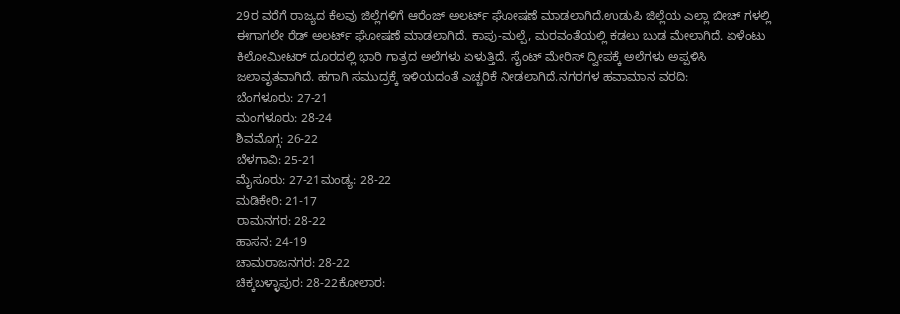29ರ ವರೆಗೆ ರಾಜ್ಯದ ಕೆಲವು ಜಿಲ್ಲೆಗಳಿಗೆ ಆರೆಂಜ್ ಅಲರ್ಟ್ ಘೋಷಣೆ ಮಾಡಲಾಗಿದೆ.ಉಡುಪಿ ಜಿಲ್ಲೆಯ ಎಲ್ಲಾ ಬೀಚ್ ಗಳಲ್ಲಿ ಈಗಾಗಲೇ ರೆಡ್ ಅಲರ್ಟ್ ಘೋಷಣೆ ಮಾಡಲಾಗಿದೆ. ಕಾಪು-ಮಲ್ಪೆ, ಮರವಂತೆಯಲ್ಲಿ ಕಡಲು ಬುಡ ಮೇಲಾಗಿದೆ. ಏಳೆಂಟು ಕಿಲೋಮೀಟರ್ ದೂರದಲ್ಲಿ ಭಾರಿ ಗಾತ್ರದ ಅಲೆಗಳು ಏಳುತ್ತಿದೆ. ಸೈಂಟ್ ಮೇರಿಸ್ ದ್ವೀಪಕ್ಕೆ ಅಲೆಗಳು ಅಪ್ಪಳಿಸಿ ಜಲಾವೃತವಾಗಿದೆ. ಹಗಾಗಿ ಸಮುದ್ರಕ್ಕೆ ಇಳಿಯದಂತೆ ಎಚ್ಚರಿಕೆ ನೀಡಲಾಗಿದೆ.ನಗರಗಳ ಹವಾಮಾನ ವರದಿ:
ಬೆಂಗಳೂರು: 27-21
ಮಂಗಳೂರು: 28-24
ಶಿವಮೊಗ್ಗ: 26-22
ಬೆಳಗಾವಿ: 25-21
ಮೈಸೂರು: 27-21ಮಂಡ್ಯ: 28-22
ಮಡಿಕೇರಿ: 21-17
ರಾಮನಗರ: 28-22
ಹಾಸನ: 24-19
ಚಾಮರಾಜನಗರ: 28-22
ಚಿಕ್ಕಬಳ್ಳಾಪುರ: 28-22ಕೋಲಾರ: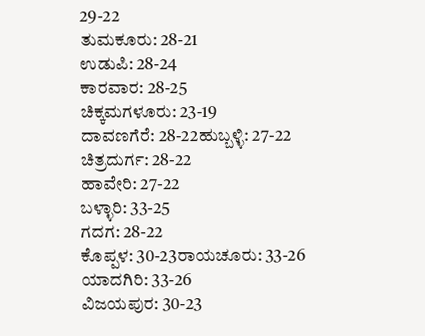29-22
ತುಮಕೂರು: 28-21
ಉಡುಪಿ: 28-24
ಕಾರವಾರ: 28-25
ಚಿಕ್ಕಮಗಳೂರು: 23-19
ದಾವಣಗೆರೆ: 28-22ಹುಬ್ಬಳ್ಳಿ: 27-22
ಚಿತ್ರದುರ್ಗ: 28-22
ಹಾವೇರಿ: 27-22
ಬಳ್ಳಾರಿ: 33-25
ಗದಗ: 28-22
ಕೊಪ್ಪಳ: 30-23ರಾಯಚೂರು: 33-26
ಯಾದಗಿರಿ: 33-26
ವಿಜಯಪುರ: 30-23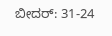ಬೀದರ್: 31-24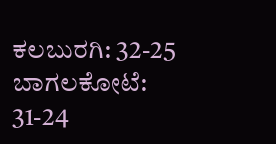ಕಲಬುರಗಿ: 32-25
ಬಾಗಲಕೋಟೆ: 31-24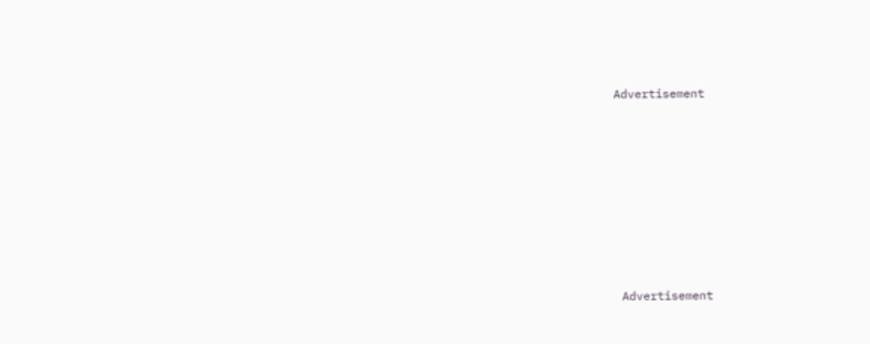Advertisement












 Advertisement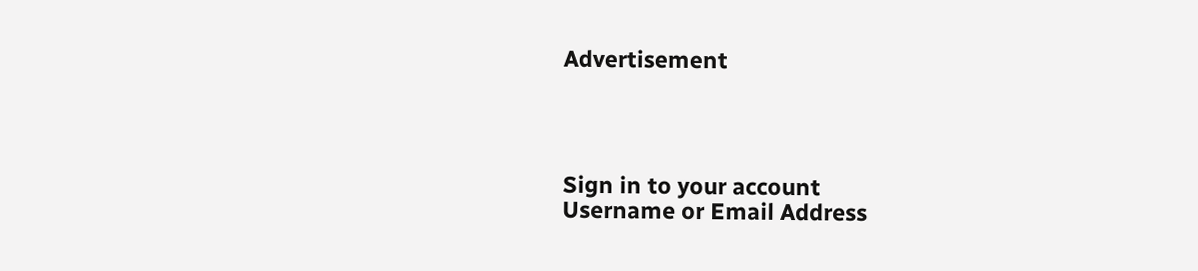Advertisement




Sign in to your account
Username or Email Address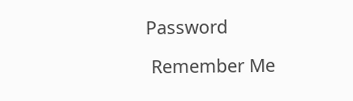Password

 Remember Me